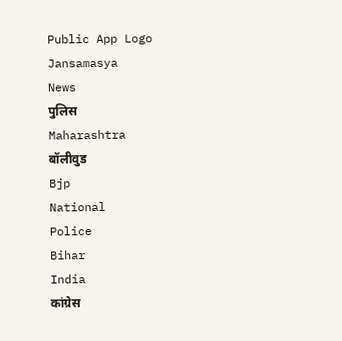Public App Logo
Jansamasya
News
पुलिस
Maharashtra
बॉलीवुड
Bjp
National
Police
Bihar
India
कांग्रेस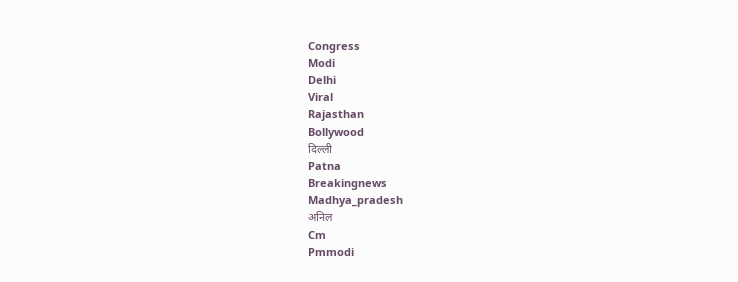Congress
Modi
Delhi
Viral
Rajasthan
Bollywood
दिल्ली
Patna
Breakingnews
Madhya_pradesh
अनिल
Cm
Pmmodi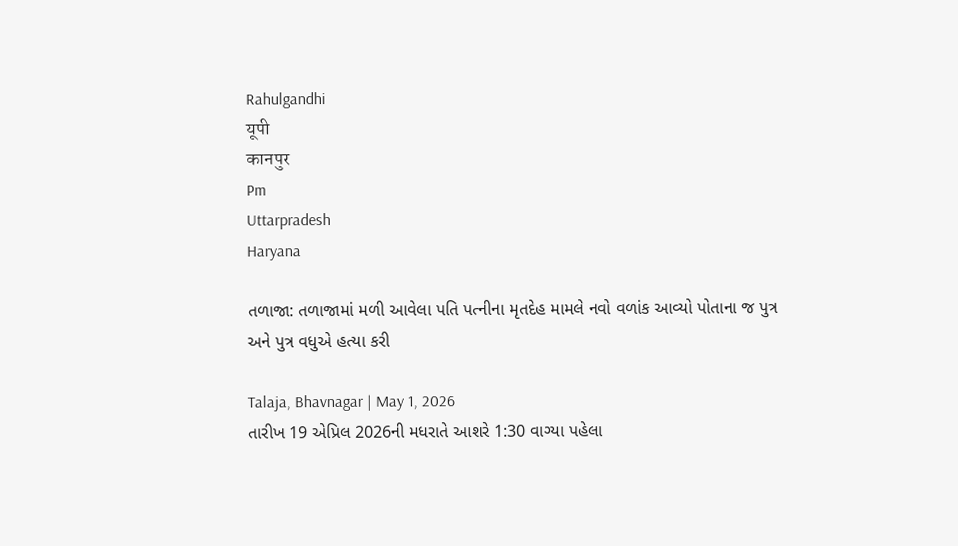Rahulgandhi
यूपी
कानपुर
Pm
Uttarpradesh
Haryana

તળાજા: તળાજામાં મળી આવેલા પતિ પત્નીના મૃતદેહ મામલે નવો વળાંક આવ્યો પોતાના જ પુત્ર અને પુત્ર વધુએ હત્યા કરી

Talaja, Bhavnagar | May 1, 2026
તારીખ 19 એપ્રિલ 2026ની મધરાતે આશરે 1:30 વાગ્યા પહેલા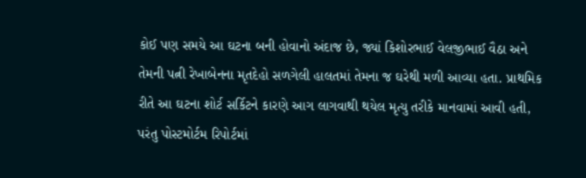કોઈ પણ સમયે આ ઘટના બની હોવાનો અંદાજ છે, જ્યાં કિશોરભાઈ વેલજીભાઈ વૈઠા અને તેમની પત્ની રેખાબેનના મૃતદેહો સળગેલી હાલતમાં તેમના જ ઘરેથી મળી આવ્યા હતા. પ્રાથમિક રીતે આ ઘટના શોર્ટ સર્કિટને કારણે આગ લાગવાથી થયેલ મૃત્યુ તરીકે માનવામાં આવી હતી, પરંતુ પોસ્ટમોર્ટમ રિપોર્ટમાં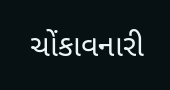ચોંકાવનારી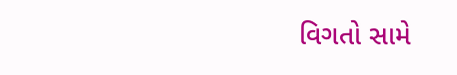વિગતો સામે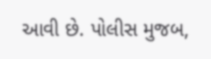આવી છે. પોલીસ મુજબ,